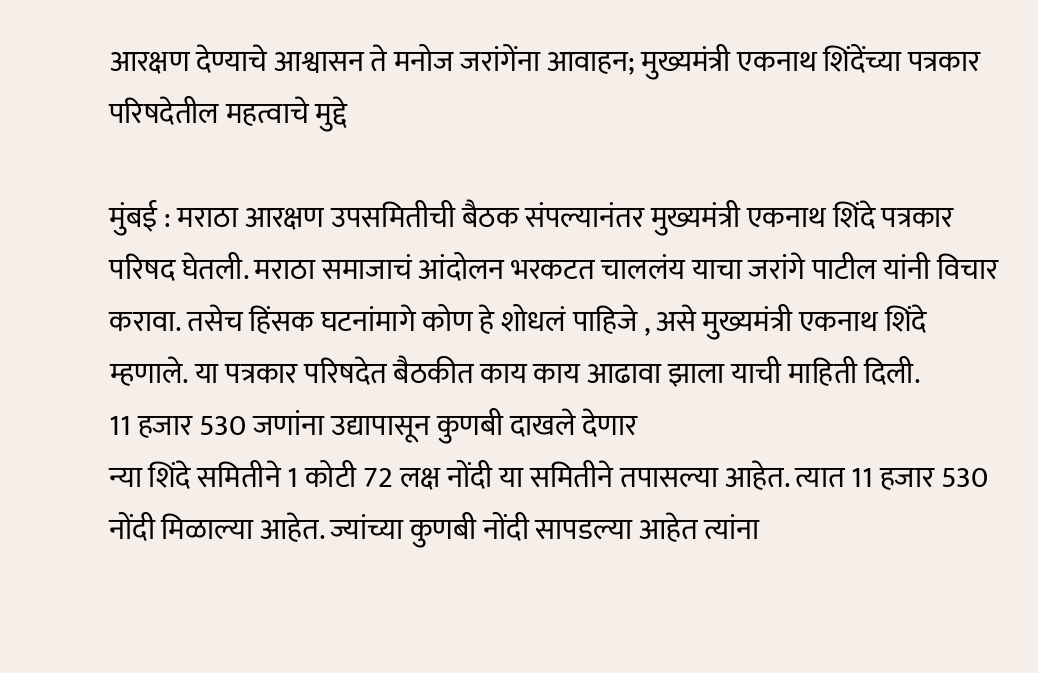आरक्षण देण्याचे आश्वासन ते मनोज जरांगेंना आवाहन; मुख्यमंत्री एकनाथ शिंदेंच्या पत्रकार परिषदेतील महत्वाचे मुद्दे

मुंबई : मराठा आरक्षण उपसमितीची बैठक संपल्यानंतर मुख्यमंत्री एकनाथ शिंदे पत्रकार परिषद घेतली. मराठा समाजाचं आंदोलन भरकटत चाललंय याचा जरांगे पाटील यांनी विचार करावा. तसेच हिंसक घटनांमागे कोण हे शोधलं पाहिजे , असे मुख्यमंत्री एकनाथ शिंदे म्हणाले. या पत्रकार परिषदेत बैठकीत काय काय आढावा झाला याची माहिती दिली.
11 हजार 530 जणांना उद्यापासून कुणबी दाखले देणार
न्या शिंदे समितीने 1 कोटी 72 लक्ष नोंदी या समितीने तपासल्या आहेत. त्यात 11 हजार 530 नोंदी मिळाल्या आहेत. ज्यांच्या कुणबी नोंदी सापडल्या आहेत त्यांना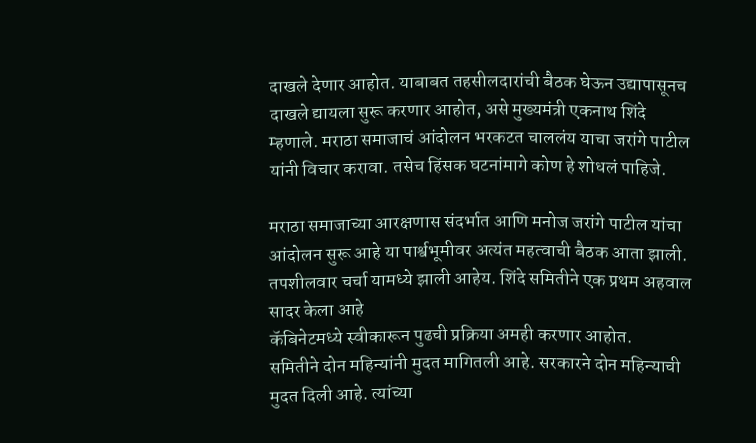दाखले देणार आहोत. याबाबत तहसीलदारांची बैठक घेऊन उद्यापासूनच दाखले द्यायला सुरू करणार आहोत, असे मुख्यमंत्री एकनाथ शिंदे म्हणाले. मराठा समाजाचं आंदोलन भरकटत चाललंय याचा जरांगे पाटील यांनी विचार करावा. तसेच हिंसक घटनांमागे कोण हे शोधलं पाहिजे.

मराठा समाजाच्या आरक्षणास संदर्भात आणि मनोज जरांगे पाटील यांचा आंदोलन सुरू आहे या पार्श्वभूमीवर अत्यंत महत्वाची बैठक आता झाली. तपशीलवार चर्चा यामध्ये झाली आहेय. शिंदे समितीने एक प्रथम अहवाल सादर केला आहे
कॅबिनेटमध्ये स्वीकारून पुढची प्रक्रिया अमही करणार आहोत.
समितीने दोन महिन्यांनी मुदत मागितली आहे. सरकारने दोन महिन्याची मुदत दिली आहे. त्यांच्या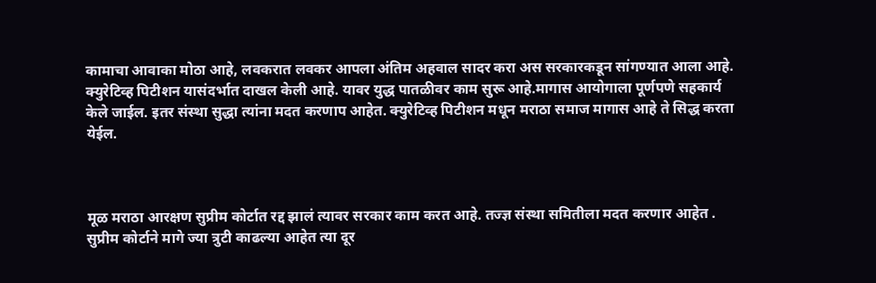कामाचा आवाका मोठा आहे, लवकरात लवकर आपला अंतिम अहवाल सादर करा अस सरकारकडून सांगण्यात आला आहे.
क्युरेटिव्ह पिटीशन यासंदर्भात दाखल केली आहे. यावर युद्ध पातळीवर काम सुरू आहे.मागास आयोगाला पूर्णपणे सहकार्य केले जाईल. इतर संस्था सुद्धा त्यांना मदत करणाप आहेत. क्युरेटिव्ह पिटीशन मधून मराठा समाज मागास आहे ते सिद्ध करता येईल.



मूळ मराठा आरक्षण सुप्रीम कोर्टात रद्द झालं त्यावर सरकार काम करत आहे. तज्ज्ञ संस्था समितीला मदत करणार आहेत . सुप्रीम कोर्टाने मागे ज्या त्रुटी काढल्या आहेत त्या दूर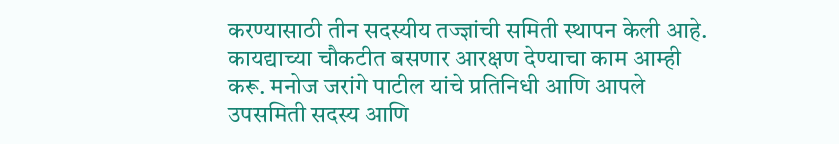करण्यासाठी तीन सदस्यीय तज्ज्ञांची समिती स्थापन केली आहे.
कायद्याच्या चौकटीत बसणार आरक्षण देण्याचा काम आम्ही करू. मनोज जरांगे पाटील यांचे प्रतिनिधी आणि आपले उपसमिती सदस्य आणि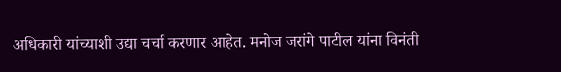अधिकारी यांच्याशी उद्या चर्चा करणार आहेत. मनोज जरांगे पाटील यांना विनंती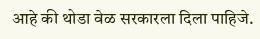आहे की थोडा वेळ सरकारला दिला पाहिजे.